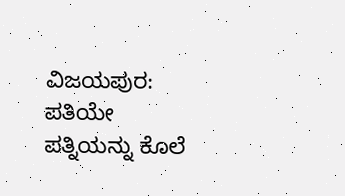ವಿಜಯಪುರ: ಪತಿಯೇ ಪತ್ನಿಯನ್ನು ಕೊಲೆ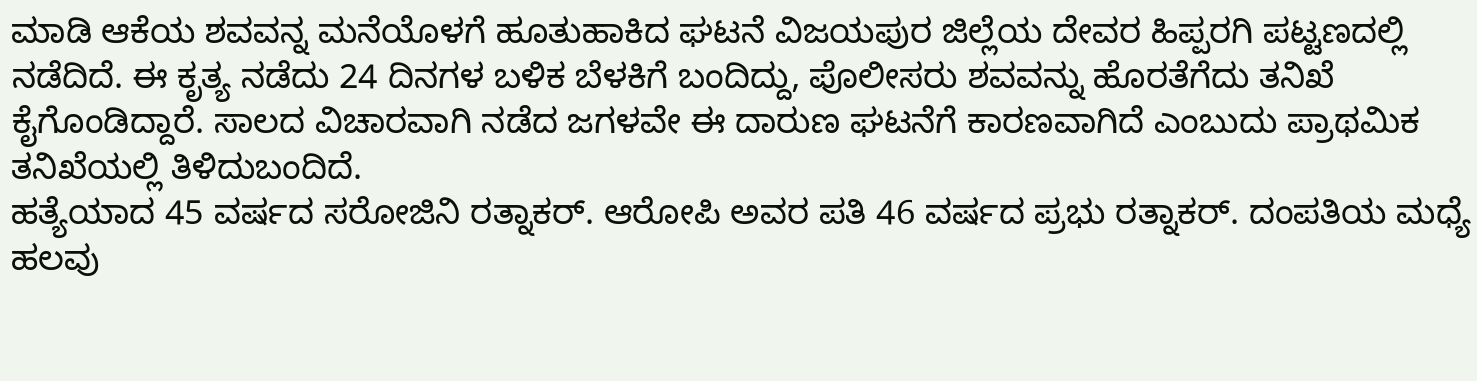ಮಾಡಿ ಆಕೆಯ ಶವವನ್ನ ಮನೆಯೊಳಗೆ ಹೂತುಹಾಕಿದ ಘಟನೆ ವಿಜಯಪುರ ಜಿಲ್ಲೆಯ ದೇವರ ಹಿಪ್ಪರಗಿ ಪಟ್ಟಣದಲ್ಲಿ ನಡೆದಿದೆ. ಈ ಕೃತ್ಯ ನಡೆದು 24 ದಿನಗಳ ಬಳಿಕ ಬೆಳಕಿಗೆ ಬಂದಿದ್ದು, ಪೊಲೀಸರು ಶವವನ್ನು ಹೊರತೆಗೆದು ತನಿಖೆ ಕೈಗೊಂಡಿದ್ದಾರೆ. ಸಾಲದ ವಿಚಾರವಾಗಿ ನಡೆದ ಜಗಳವೇ ಈ ದಾರುಣ ಘಟನೆಗೆ ಕಾರಣವಾಗಿದೆ ಎಂಬುದು ಪ್ರಾಥಮಿಕ ತನಿಖೆಯಲ್ಲಿ ತಿಳಿದುಬಂದಿದೆ.
ಹತ್ಯೆಯಾದ 45 ವರ್ಷದ ಸರೋಜಿನಿ ರತ್ನಾಕರ್. ಆರೋಪಿ ಅವರ ಪತಿ 46 ವರ್ಷದ ಪ್ರಭು ರತ್ನಾಕರ್. ದಂಪತಿಯ ಮಧ್ಯೆ ಹಲವು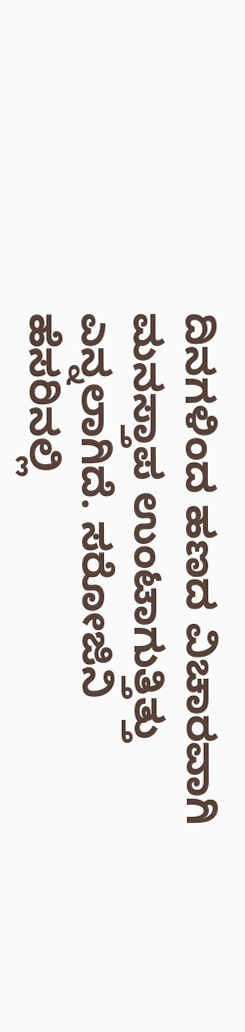ದಿನಗಳಿಂದ ಹಣದ ವಿಚಾರವಾಗಿ ಮನಸ್ತಾಪ ಉಂಟಾಗುತ್ತಿತ್ತು ಎನ್ನಲಾಗಿದೆ. ಸರೋಜಿನಿ ಹೆಸರಿನಲ್ಲಿ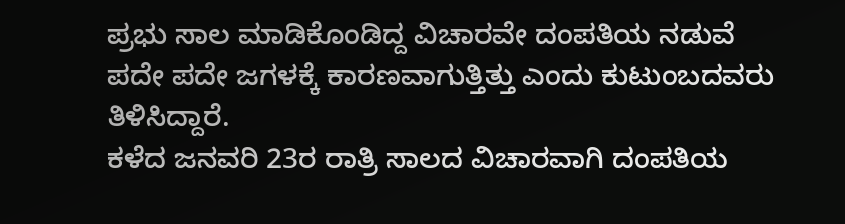ಪ್ರಭು ಸಾಲ ಮಾಡಿಕೊಂಡಿದ್ದ ವಿಚಾರವೇ ದಂಪತಿಯ ನಡುವೆ ಪದೇ ಪದೇ ಜಗಳಕ್ಕೆ ಕಾರಣವಾಗುತ್ತಿತ್ತು ಎಂದು ಕುಟುಂಬದವರು ತಿಳಿಸಿದ್ದಾರೆ.
ಕಳೆದ ಜನವರಿ 23ರ ರಾತ್ರಿ ಸಾಲದ ವಿಚಾರವಾಗಿ ದಂಪತಿಯ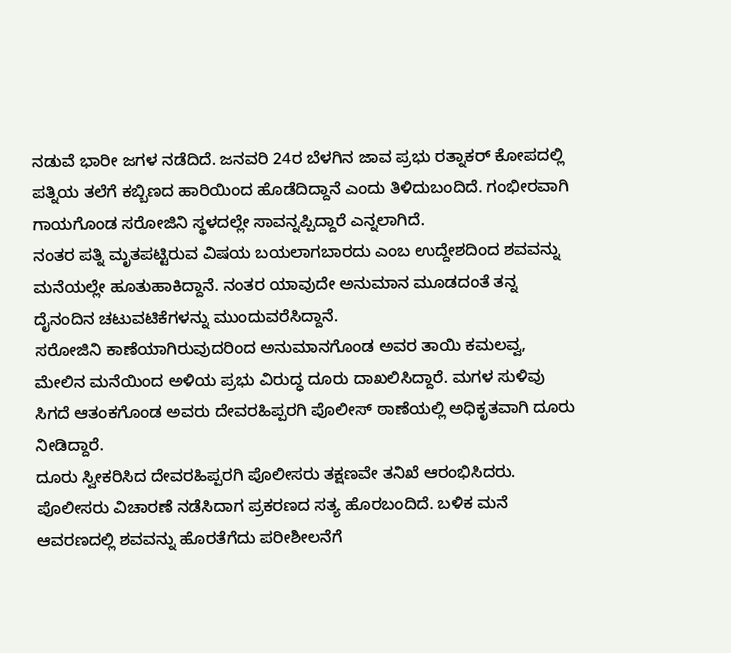ನಡುವೆ ಭಾರೀ ಜಗಳ ನಡೆದಿದೆ. ಜನವರಿ 24ರ ಬೆಳಗಿನ ಜಾವ ಪ್ರಭು ರತ್ನಾಕರ್ ಕೋಪದಲ್ಲಿ ಪತ್ನಿಯ ತಲೆಗೆ ಕಬ್ಬಿಣದ ಹಾರಿಯಿಂದ ಹೊಡೆದಿದ್ದಾನೆ ಎಂದು ತಿಳಿದುಬಂದಿದೆ. ಗಂಭೀರವಾಗಿ ಗಾಯಗೊಂಡ ಸರೋಜಿನಿ ಸ್ಥಳದಲ್ಲೇ ಸಾವನ್ನಪ್ಪಿದ್ದಾರೆ ಎನ್ನಲಾಗಿದೆ.
ನಂತರ ಪತ್ನಿ ಮೃತಪಟ್ಟಿರುವ ವಿಷಯ ಬಯಲಾಗಬಾರದು ಎಂಬ ಉದ್ದೇಶದಿಂದ ಶವವನ್ನು ಮನೆಯಲ್ಲೇ ಹೂತುಹಾಕಿದ್ದಾನೆ. ನಂತರ ಯಾವುದೇ ಅನುಮಾನ ಮೂಡದಂತೆ ತನ್ನ ದೈನಂದಿನ ಚಟುವಟಿಕೆಗಳನ್ನು ಮುಂದುವರೆಸಿದ್ದಾನೆ.
ಸರೋಜಿನಿ ಕಾಣೆಯಾಗಿರುವುದರಿಂದ ಅನುಮಾನಗೊಂಡ ಅವರ ತಾಯಿ ಕಮಲವ್ವ, ಮೇಲಿನ ಮನೆಯಿಂದ ಅಳಿಯ ಪ್ರಭು ವಿರುದ್ಧ ದೂರು ದಾಖಲಿಸಿದ್ದಾರೆ. ಮಗಳ ಸುಳಿವು ಸಿಗದೆ ಆತಂಕಗೊಂಡ ಅವರು ದೇವರಹಿಪ್ಪರಗಿ ಪೊಲೀಸ್ ಠಾಣೆಯಲ್ಲಿ ಅಧಿಕೃತವಾಗಿ ದೂರು ನೀಡಿದ್ದಾರೆ.
ದೂರು ಸ್ವೀಕರಿಸಿದ ದೇವರಹಿಪ್ಪರಗಿ ಪೊಲೀಸರು ತಕ್ಷಣವೇ ತನಿಖೆ ಆರಂಭಿಸಿದರು. ಪೊಲೀಸರು ವಿಚಾರಣೆ ನಡೆಸಿದಾಗ ಪ್ರಕರಣದ ಸತ್ಯ ಹೊರಬಂದಿದೆ. ಬಳಿಕ ಮನೆ ಆವರಣದಲ್ಲಿ ಶವವನ್ನು ಹೊರತೆಗೆದು ಪರೀಶೀಲನೆಗೆ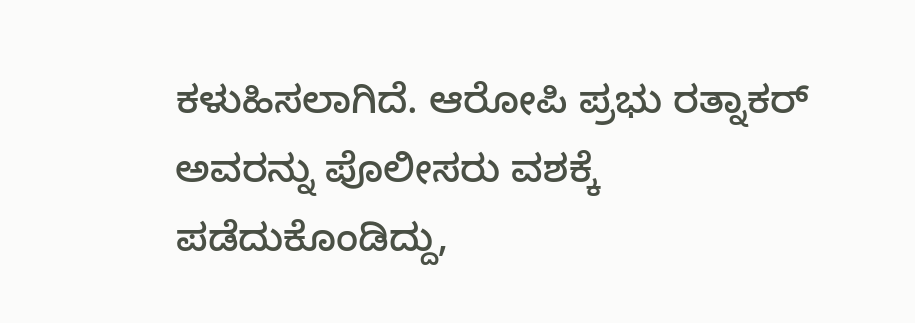ಕಳುಹಿಸಲಾಗಿದೆ. ಆರೋಪಿ ಪ್ರಭು ರತ್ನಾಕರ್ ಅವರನ್ನು ಪೊಲೀಸರು ವಶಕ್ಕೆ ಪಡೆದುಕೊಂಡಿದ್ದು,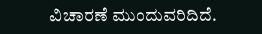ವಿಚಾರಣೆ ಮುಂದುವರಿದಿದೆ.